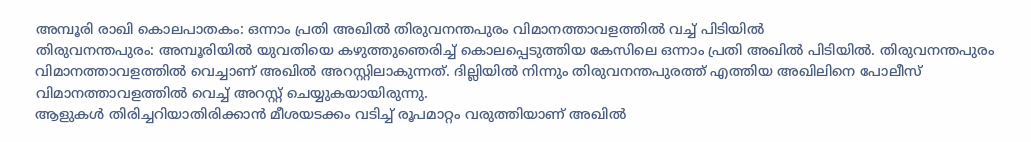അമ്പൂരി രാഖി കൊലപാതകം: ഒന്നാം പ്രതി അഖിൽ തിരുവനന്തപുരം വിമാനത്താവളത്തിൽ വച്ച് പിടിയിൽ
തിരുവനന്തപുരം: അമ്പൂരിയിൽ യുവതിയെ കഴുത്തുഞെരിച്ച് കൊലപ്പെടുത്തിയ കേസിലെ ഒന്നാം പ്രതി അഖിൽ പിടിയിൽ. തിരുവനന്തപുരം വിമാനത്താവളത്തിൽ വെച്ചാണ് അഖിൽ അറസ്റ്റിലാകുന്നത്. ദില്ലിയിൽ നിന്നും തിരുവനന്തപുരത്ത് എത്തിയ അഖിലിനെ പോലീസ് വിമാനത്താവളത്തിൽ വെച്ച് അറസ്റ്റ് ചെയ്യുകയായിരുന്നു.
ആളുകൾ തിരിച്ചറിയാതിരിക്കാൻ മീശയടക്കം വടിച്ച് രൂപമാറ്റം വരുത്തിയാണ് അഖിൽ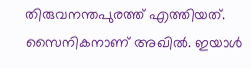തിരുവനന്തപുരത്ത് എത്തിയത്. സൈനികനാണ് അഖിൽ. ഇയാൾ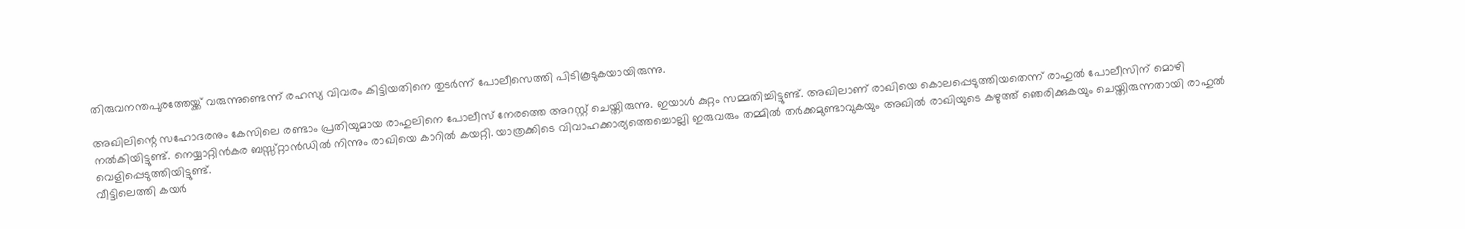തിരുവനന്തപുരത്തേയ്ക്ക് വരുന്നുണ്ടെന്ന് രഹസ്യ വിവരം കിട്ടിയതിനെ തുടർന്ന് പോലീസെത്തി പിടികൂടുകയായിരുന്നു.

അഖിലിന്റെ സഹോദരനും കേസിലെ രണ്ടാം പ്രതിയുമായ രാഹുലിനെ പോലീസ് നേരത്തെ അറസ്റ്റ് ചെയ്തിരുന്നു. ഇയാൾ കുറ്റം സമ്മതിച്ചിട്ടുണ്ട്. അഖിലാണ് രാഖിയെ കൊലപ്പെടുത്തിയതെന്ന് രാഹുൽ പോലീസിന് മൊഴി നൽകിയിട്ടുണ്ട്. നെയ്യാറ്റിൻകര ബസ്സ്റ്റാൻഡിൽ നിന്നും രാഖിയെ കാറിൽ കയറ്റി. യാത്രക്കിടെ വിവാഹക്കാര്യത്തെച്ചൊല്ലി ഇരുവരും തമ്മിൽ തർക്കമുണ്ടാവുകയും അഖിൽ രാഖിയുടെ കഴുത്ത് ഞെരിക്കുകയും ചെയ്തിരുന്നതായി രാഹുൽ വെളിപ്പെടുത്തിയിട്ടുണ്ട്.
വീട്ടിലെത്തി കയർ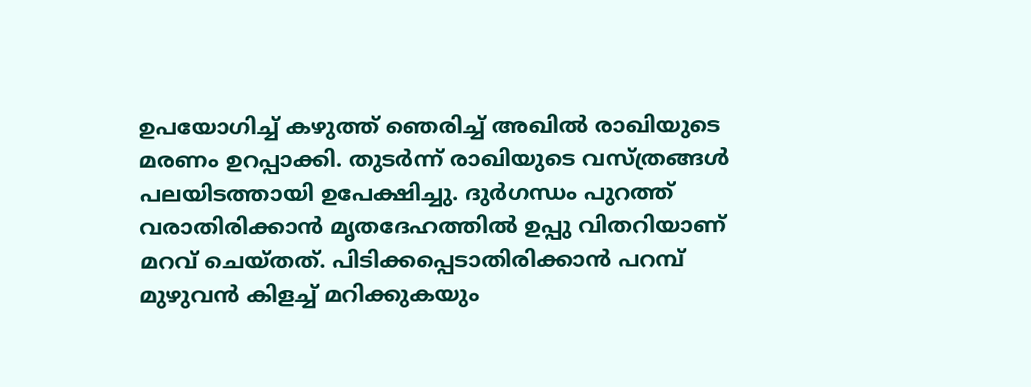ഉപയോഗിച്ച് കഴുത്ത് ഞെരിച്ച് അഖിൽ രാഖിയുടെ മരണം ഉറപ്പാക്കി. തുടർന്ന് രാഖിയുടെ വസ്ത്രങ്ങൾ പലയിടത്തായി ഉപേക്ഷിച്ചു. ദുർഗന്ധം പുറത്ത് വരാതിരിക്കാൻ മൃതദേഹത്തിൽ ഉപ്പു വിതറിയാണ് മറവ് ചെയ്തത്. പിടിക്കപ്പെടാതിരിക്കാൻ പറമ്പ് മുഴുവൻ കിളച്ച് മറിക്കുകയും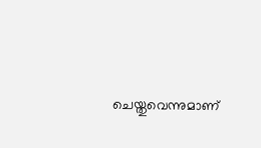ചെയ്തുവെന്നുമാണ്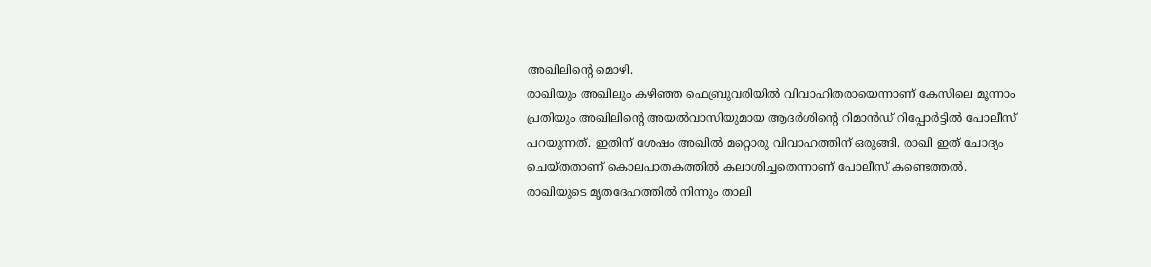അഖിലിന്റെ മൊഴി.
രാഖിയും അഖിലും കഴിഞ്ഞ ഫെബ്രുവരിയിൽ വിവാഹിതരായെന്നാണ് കേസിലെ മൂന്നാം പ്രതിയും അഖിലിന്റെ അയൽവാസിയുമായ ആദർശിന്റെ റിമാൻഡ് റിപ്പോർട്ടിൽ പോലീസ് പറയുന്നത്. ഇതിന് ശേഷം അഖിൽ മറ്റൊരു വിവാഹത്തിന് ഒരുങ്ങി. രാഖി ഇത് ചോദ്യം ചെയ്തതാണ് കൊലപാതകത്തിൽ കലാശിച്ചതെന്നാണ് പോലീസ് കണ്ടെത്തൽ. രാഖിയുടെ മൃതദേഹത്തിൽ നിന്നും താലി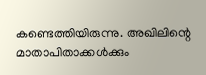കണ്ടെത്തിയിരുന്നു. അഖിലിന്റെ മാതാപിതാക്കൾക്കും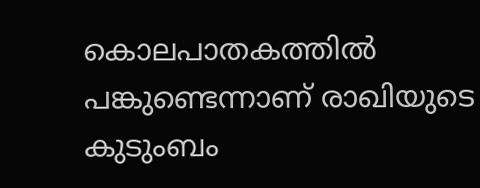കൊലപാതകത്തിൽ പങ്കുണ്ടെന്നാണ് രാഖിയുടെ കുടുംബം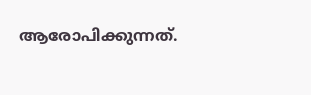ആരോപിക്കുന്നത്.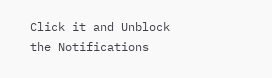Click it and Unblock the Notifications